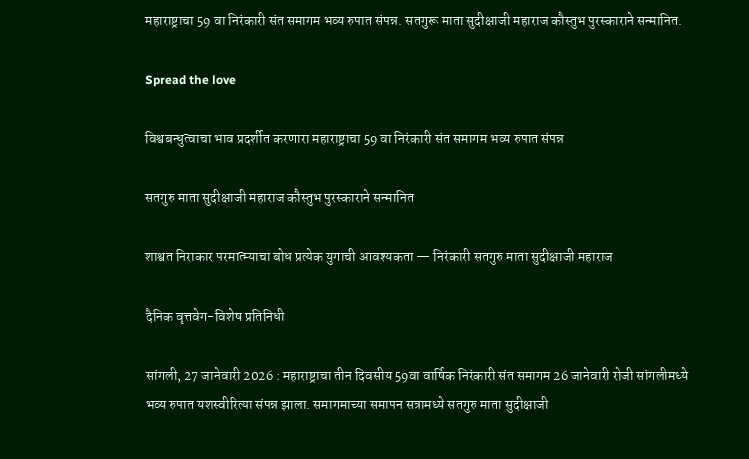महाराष्ट्राचा 59 वा निरंकारी संत समागम भव्य रुपात संपन्न. सतगुरू माता सुदीक्षाजी महाराज कौस्तुभ पुरस्काराने सन्मानित.

Spread the love

विश्वबन्धुत्वाचा भाव प्रदर्शीत करणारा महाराष्ट्राचा 59 वा निरंकारी संत समागम भव्य रुपात संपन्न

सतगुरु माता सुदीक्षाजी महाराज कौस्तुभ पुरस्काराने सन्मानित

शाश्वत निराकार परमात्म्याचा बोध प्रत्येक युगाची आवश्यकता — निरंकारी सतगुरु माता सुदीक्षाजी महाराज

दैनिक वृत्तवेग-विशेष प्रतिनिधी

सांगली, 27 जानेवारी 2026 : महाराष्ट्राचा तीन दिवसीय 59वा वार्षिक निरंकारी संत समागम 26 जानेवारी रोजी सांगलीमध्ये भव्य रुपात यशस्वीरित्या संपन्न झाला. समागमाच्या समापन सत्रामध्ये सतगुरु माता सुदीक्षाजी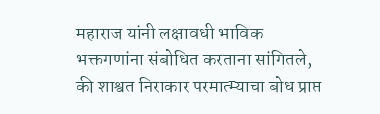महाराज यांनी लक्षावधी भाविक भक्तगणांना संबोधित करताना सांगितले, की शाश्वत निराकार परमात्म्याचा बोध प्राप्त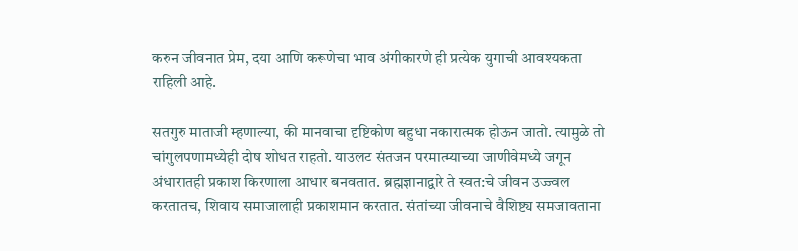करुन जीवनात प्रेम, दया आणि करूणेचा भाव अंगीकारणे ही प्रत्येक युगाची आवश्यकता राहिली आहे.

सतगुरु माताजी म्हणाल्या, की मानवाचा दृष्टिकोण बहुधा नकारात्मक होऊन जातो. त्यामुळे तो चांगुलपणामध्येही दोष शोधत राहतो. याउलट संतजन परमात्म्याच्या जाणीवेमध्ये जगून अंधारातही प्रकाश किरणाला आधार बनवतात. ब्रह्मज्ञानाद्वारे ते स्वत:चे जीवन उज्ज्वल करतातच, शिवाय समाजालाही प्रकाशमान करतात. संतांच्या जीवनाचे वैशिष्ट्य समजावताना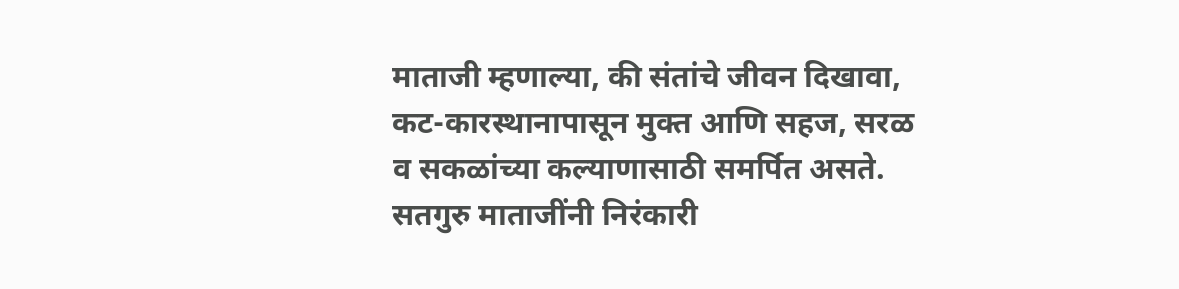माताजी म्हणाल्या, की संतांचे जीवन दिखावा, कट-कारस्थानापासून मुक्त आणि सहज, सरळ व सकळांच्या कल्याणासाठी समर्पित असते. सतगुरु माताजींनी निरंकारी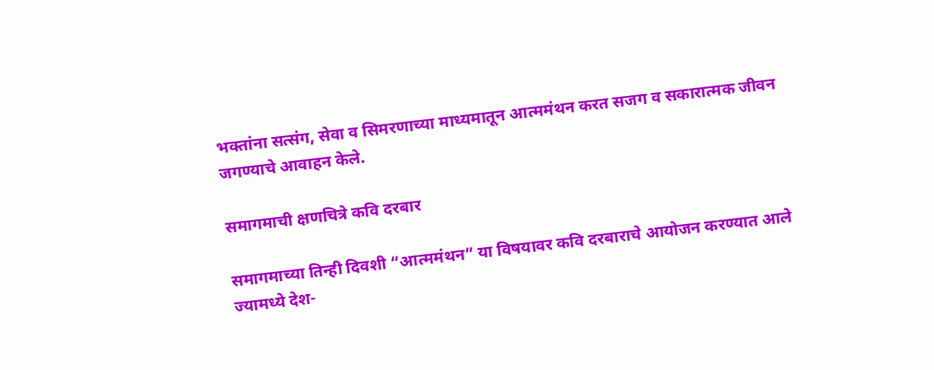भक्तांना सत्संग, सेवा व सिमरणाच्या माध्यमातून आत्ममंथन करत सजग व सकारात्मक जीवन जगण्याचे आवाहन केले.

समागमाची क्षणचित्रे कवि दरबार

समागमाच्या तिन्ही दिवशी “आत्ममंथन” या विषयावर कवि दरबाराचे आयोजन करण्यात आले ज्यामध्ये देश-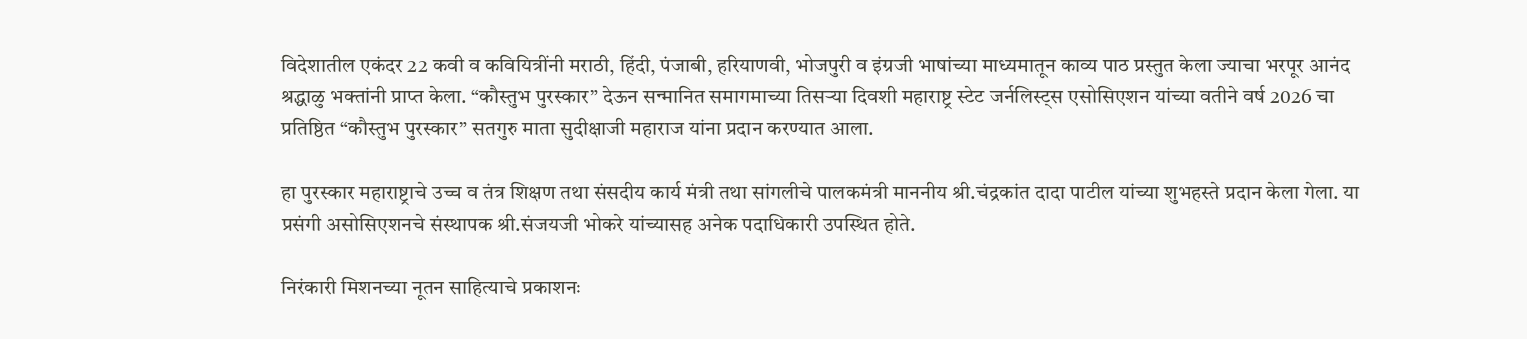विदेशातील एकंदर 22 कवी व कवियित्रींनी मराठी, हिंदी, पंजाबी, हरियाणवी, भोजपुरी व इंग्रजी भाषांच्या माध्यमातून काव्य पाठ प्रस्तुत केला ज्याचा भरपूर आनंद श्रद्धाळु भक्तांनी प्राप्त केला. “कौस्तुभ पुरस्कार” देऊन सन्मानित समागमाच्या तिसऱ्या दिवशी महाराष्ट्र स्टेट जर्नलिस्ट्स एसोसिएशन यांच्या वतीने वर्ष 2026 चा प्रतिष्ठित “कौस्तुभ पुरस्कार” सतगुरु माता सुदीक्षाजी महाराज यांना प्रदान करण्यात आला.

हा पुरस्कार महाराष्ट्राचे उच्च व तंत्र शिक्षण तथा संसदीय कार्य मंत्री तथा सांगलीचे पालकमंत्री माननीय श्री.चंद्रकांत दादा पाटील यांच्या शुभहस्ते प्रदान केला गेला. या प्रसंगी असोसिएशनचे संस्थापक श्री.संजयजी भोकरे यांच्यासह अनेक पदाधिकारी उपस्थित होते.

निरंकारी मिशनच्या नूतन साहित्याचे प्रकाशनः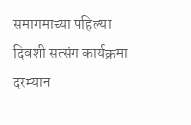समागमाच्या पहिल्या दिवशी सत्संग कार्यक्रमा दरम्यान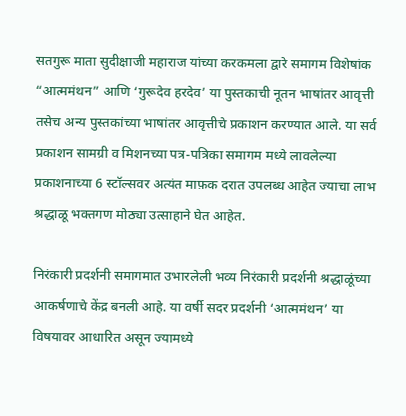सतगुरू माता सुदीक्षाजी महाराज यांच्या करकमला द्वारे समागम विशेषांक “आत्ममंथन” आणि ‘गुरूदेव हरदेव’ या पुस्तकाची नूतन भाषांतर आवृत्ती तसेच अन्य पुस्तकांच्या भाषांतर आवृत्तीचे प्रकाशन करण्यात आले. या सर्व प्रकाशन सामग्री व मिशनच्या पत्र-पत्रिका समागम मध्ये लावलेल्या प्रकाशनाच्या 6 स्टॉल्सवर अत्यंत माफ़क दरात उपलब्ध आहेत ज्याचा लाभ श्रद्धाळू भक्तगण मोठ्या उत्साहाने घेत आहेत.

निरंकारी प्रदर्शनी समागमात उभारलेली भव्य निरंकारी प्रदर्शनी श्रद्धाळूंच्या आकर्षणाचे केंद्र बनली आहे. या वर्षी सदर प्रदर्शनी ‘आत्ममंथन’ या विषयावर आधारित असून ज्यामध्ये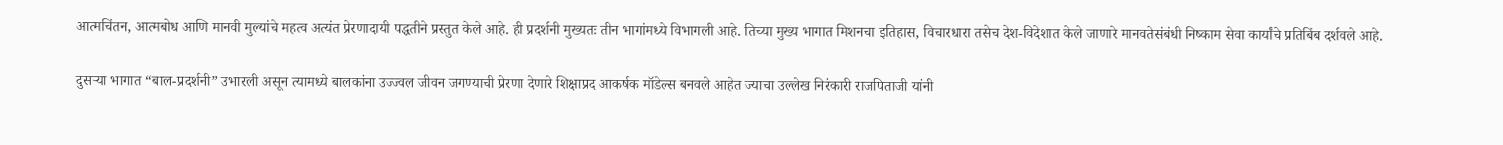आत्मचिंतन, आत्मबोध आणि मानवी मुल्यांचे महत्व अत्यंत प्रेरणादायी पद्धतीने प्रस्तुत केले आहे. ही प्रदर्शनी मुख्यतः तीन भागांमध्ये विभागली आहे. तिच्या मुख्य भागात मिशनचा इतिहास, विचारधारा तसेच देश-विदेशात केले जाणारे मानवतेसंबंधी निष्काम सेवा कार्यांचे प्रतिबिंब दर्शवले आहे.

दुसऱ्या भागात “बाल-प्रदर्शनी” उभारली असून त्यामध्ये बालकांना उज्ज्वल जीवन जगण्याची प्रेरणा देणारे शिक्षाप्रद आकर्षक मॉडेल्स बनवले आहेत ज्याचा उल्लेख निरंकारी राजपिताजी यांनी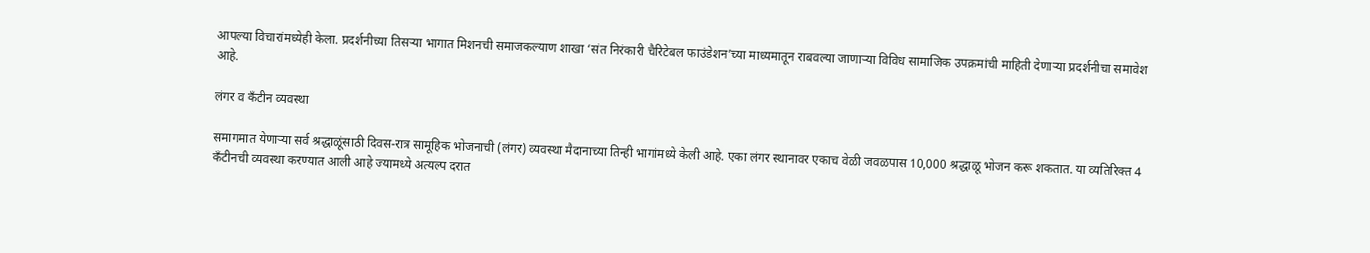आपल्या विचारांमध्येही केला. प्रदर्शनीच्या तिसऱ्या भागात मिशनची समाजकल्याण शाखा ‘संत निरंकारी चैरिटेबल फाउंडेशन’च्या माध्यमातून राबवल्या जाणाऱ्या विविध सामाजिक उपक्रमांची माहिती देणाऱ्या प्रदर्शनीचा समावेश आहे.

लंगर व कॅंटीन व्यवस्था

समागमात येणाऱ्या सर्व श्रद्धाळूंसाठी दिवस-रात्र सामूहिक भोजनाची (लंगर) व्यवस्था मैदानाच्या तिन्ही भागांमध्ये केली आहे. एका लंगर स्थानावर एकाच वेळी जवळपास 10,000 श्रद्धाळू भोजन करू शकतात. या व्यतिरिक्त 4 कॅंटीनची व्यवस्था करण्यात आली आहे ज्यामध्ये अत्यल्प दरात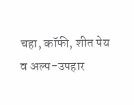चहा, कॉफी, शीत पेय व अल्प-उपहार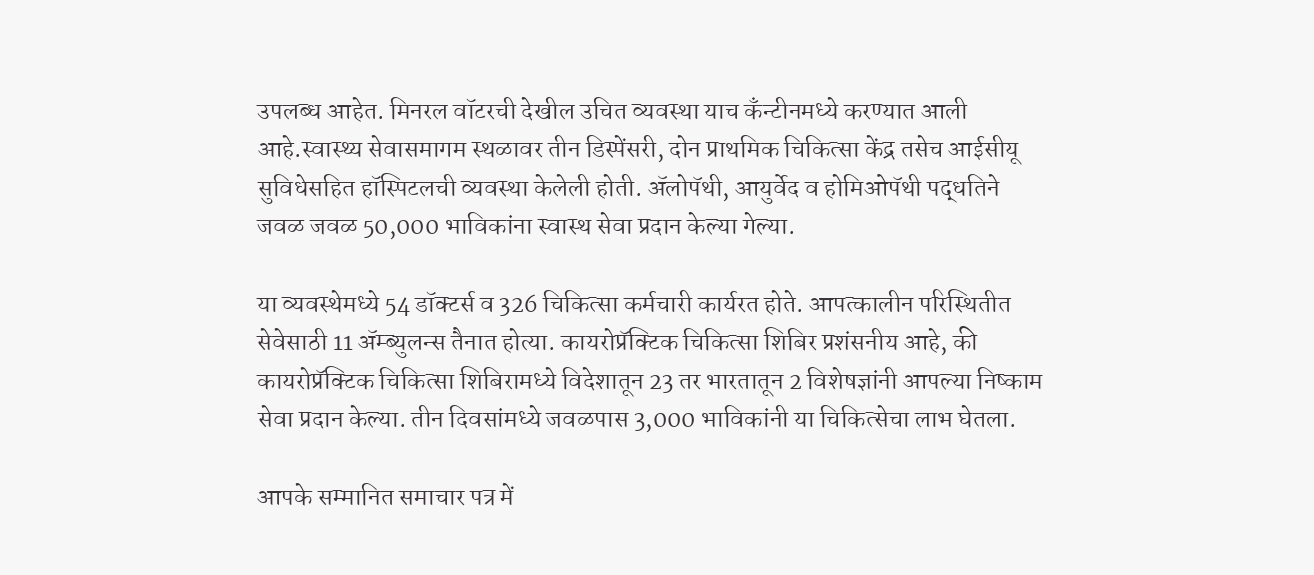उपलब्ध आहेत. मिनरल वॉटरची देखील उचित व्यवस्था याच कॅंन्टीनमध्ये करण्यात आली आहे.स्वास्थ्य सेवासमागम स्थळावर तीन डिस्पेंसरी, दोन प्राथमिक चिकित्सा केंद्र तसेच आईसीयू सुविधेसहित हॉस्पिटलची व्यवस्था केलेली होती. ॲलोपॅथी, आयुर्वेद व होमिओपॅथी पद्धतिने जवळ जवळ 50,000 भाविकांना स्वास्थ सेवा प्रदान केल्या गेल्या.

या व्यवस्थेमध्ये 54 डॉक्टर्स व 326 चिकित्सा कर्मचारी कार्यरत होते. आपत्कालीन परिस्थितीत सेवेसाठी 11 ॲम्ब्युलन्स तैनात होत्या. कायरोप्रॅक्टिक चिकित्सा शिबिर प्रशंसनीय आहे, की कायरोप्रॅक्टिक चिकित्सा शिबिरामध्ये विदेशातून 23 तर भारतातून 2 विशेषज्ञांनी आपल्या निष्काम सेवा प्रदान केल्या. तीन दिवसांमध्ये जवळपास 3,000 भाविकांनी या चिकित्सेचा लाभ घेतला.

आपके सम्मानित समाचार पत्र में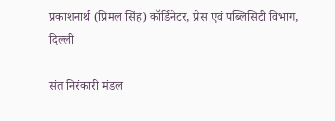प्रकाशनार्थ (प्रिमल सिंह) कॉर्डिनेटर, प्रेस एवं पब्लिसिटी विभाग, दिल्ली

संत निरंकारी मंडल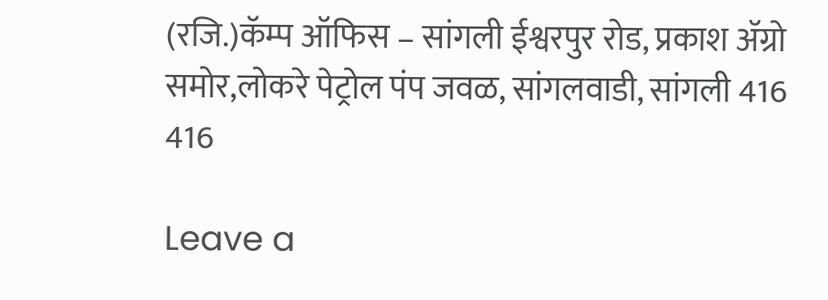(रजि.)कॅम्प ऑफिस – सांगली ईश्वरपुर रोड, प्रकाश ॲग्रो समोर,लोकरे पेट्रोल पंप जवळ, सांगलवाडी, सांगली 416 416

Leave a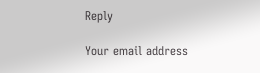Reply

Your email address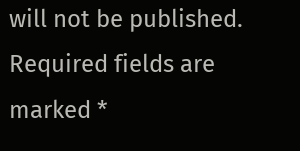will not be published. Required fields are marked *